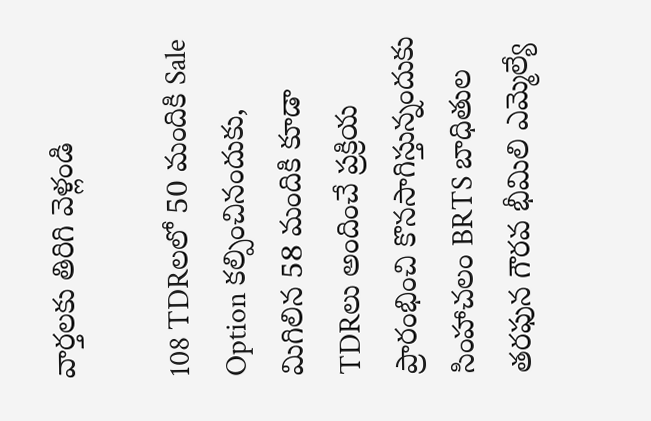వార్తలకు తిరిగి వెళ్లండి

108 TDRలలో 50 మందికి Sale Option కల్పించినందుకు, మిగిలిన 58 మందికి కూడా TDRలు అందించే ప్రక్రియ ప్రారంభించి కొనసాగిస్తున్నందుకు సింహాచలం BRTS బాధితుల తరఫున గౌరవ భీమిలి ఎమ్మెల్యే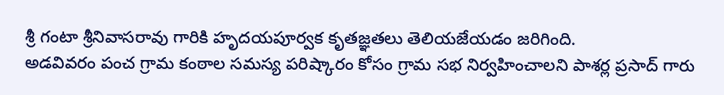శ్రీ గంటా శ్రీనివాసరావు గారికి హృదయపూర్వక కృతజ్ఞతలు తెలియజేయడం జరిగింది.
అడవివరం పంచ గ్రామ కంఠాల సమస్య పరిష్కారం కోసం గ్రామ సభ నిర్వహించాలని పాశర్ల ప్రసాద్ గారు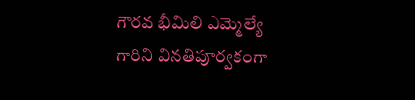గౌరవ భీమిలి ఎమ్మెల్యే గారిని వినతిపూర్వకంగా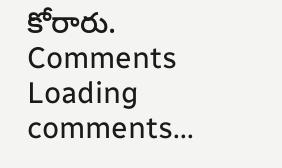కోరారు.
Comments
Loading comments...